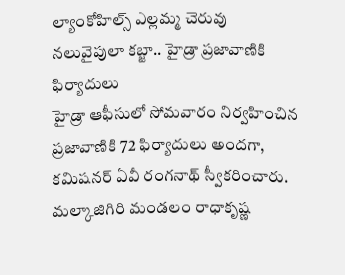ల్యాంకోహిల్స్ ఎల్లమ్మ చెరువు నలువైపులా కబ్జా.. హైడ్రా ప్రజావాణికి ఫిర్యాదులు
హైడ్రా ఆఫీసులో సోమవారం నిర్వహించిన ప్రజావాణికి 72 ఫిర్యాదులు అందగా, కమిషనర్ ఏవీ రంగనాథ్ స్వీకరించారు. మల్కాజిగిరి మండలం రాధాకృష్ణ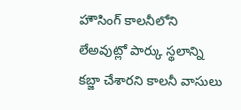హౌసింగ్ కాలనీలోని లేఅవుట్లో పార్కు స్థలాన్ని కబ్జా చేశారని కాలనీ వాసులు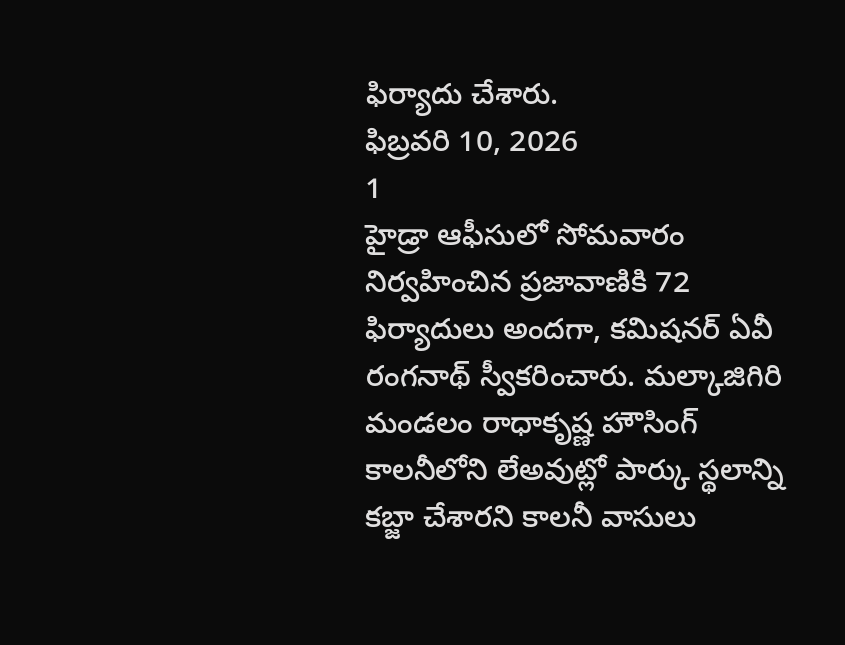ఫిర్యాదు చేశారు.
ఫిబ్రవరి 10, 2026
1
హైడ్రా ఆఫీసులో సోమవారం నిర్వహించిన ప్రజావాణికి 72 ఫిర్యాదులు అందగా, కమిషనర్ ఏవీ రంగనాథ్ స్వీకరించారు. మల్కాజిగిరి మండలం రాధాకృష్ణ హౌసింగ్ కాలనీలోని లేఅవుట్లో పార్కు స్థలాన్ని కబ్జా చేశారని కాలనీ వాసులు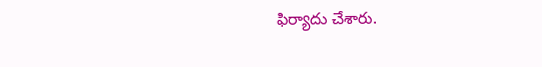ఫిర్యాదు చేశారు.